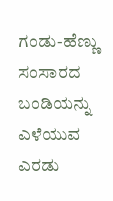ಗಂಡು-ಹೆಣ್ಣು ಸಂಸಾರದ ಬಂಡಿಯನ್ನು ಎಳೆಯುವ ಎರಡು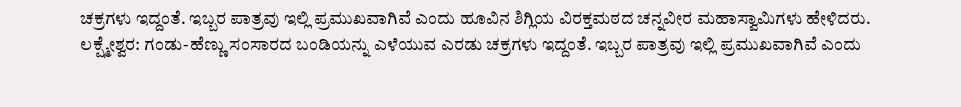ಚಕ್ರಗಳು ಇದ್ದಂತೆ. ಇಬ್ಬರ ಪಾತ್ರವು ಇಲ್ಲಿ ಪ್ರಮುಖವಾಗಿವೆ ಎಂದು ಹೂವಿನ ಶಿಗ್ಲಿಯ ವಿರಕ್ತಮಠದ ಚನ್ನವೀರ ಮಹಾಸ್ವಾಮಿಗಳು ಹೇಳಿದರು.
ಲಕ್ಷ್ಮೇಶ್ವರ: ಗಂಡು-ಹೆಣ್ಣು ಸಂಸಾರದ ಬಂಡಿಯನ್ನು ಎಳೆಯುವ ಎರಡು ಚಕ್ರಗಳು ಇದ್ದಂತೆ. ಇಬ್ಬರ ಪಾತ್ರವು ಇಲ್ಲಿ ಪ್ರಮುಖವಾಗಿವೆ ಎಂದು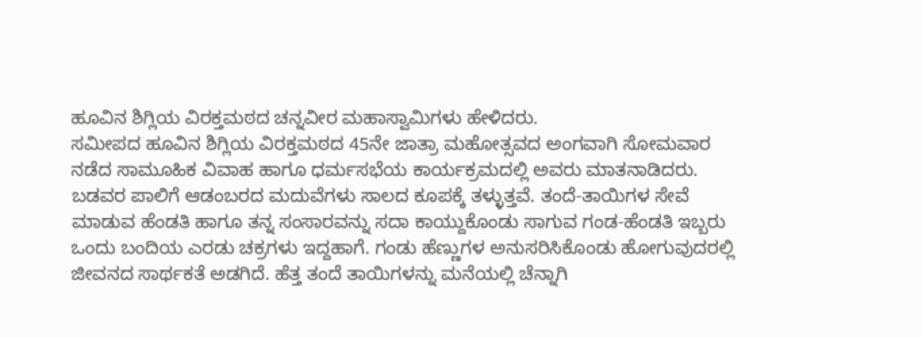ಹೂವಿನ ಶಿಗ್ಲಿಯ ವಿರಕ್ತಮಠದ ಚನ್ನವೀರ ಮಹಾಸ್ವಾಮಿಗಳು ಹೇಳಿದರು.
ಸಮೀಪದ ಹೂವಿನ ಶಿಗ್ಲಿಯ ವಿರಕ್ತಮಠದ 45ನೇ ಜಾತ್ರಾ ಮಹೋತ್ಸವದ ಅಂಗವಾಗಿ ಸೋಮವಾರ ನಡೆದ ಸಾಮೂಹಿಕ ವಿವಾಹ ಹಾಗೂ ಧರ್ಮಸಭೆಯ ಕಾರ್ಯಕ್ರಮದಲ್ಲಿ ಅವರು ಮಾತನಾಡಿದರು. ಬಡವರ ಪಾಲಿಗೆ ಆಡಂಬರದ ಮದುವೆಗಳು ಸಾಲದ ಕೂಪಕ್ಕೆ ತಳ್ಳುತ್ತವೆ. ತಂದೆ-ತಾಯಿಗಳ ಸೇವೆ ಮಾಡುವ ಹೆಂಡತಿ ಹಾಗೂ ತನ್ನ ಸಂಸಾರವನ್ನು ಸದಾ ಕಾಯ್ದುಕೊಂಡು ಸಾಗುವ ಗಂಡ-ಹೆಂಡತಿ ಇಬ್ಬರು ಒಂದು ಬಂದಿಯ ಎರಡು ಚಕ್ರಗಳು ಇದ್ದಹಾಗೆ. ಗಂಡು ಹೆಣ್ಣುಗಳ ಅನುಸರಿಸಿಕೊಂಡು ಹೋಗುವುದರಲ್ಲಿ ಜೀವನದ ಸಾರ್ಥಕತೆ ಅಡಗಿದೆ. ಹೆತ್ತ ತಂದೆ ತಾಯಿಗಳನ್ನು ಮನೆಯಲ್ಲಿ ಚೆನ್ನಾಗಿ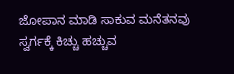ಜೋಪಾನ ಮಾಡಿ ಸಾಕುವ ಮನೆತನವು ಸ್ವರ್ಗಕ್ಕೆ ಕಿಚ್ಚು ಹಚ್ಚುವ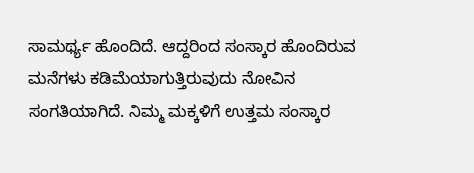ಸಾಮರ್ಥ್ಯ ಹೊಂದಿದೆ. ಆದ್ದರಿಂದ ಸಂಸ್ಕಾರ ಹೊಂದಿರುವ ಮನೆಗಳು ಕಡಿಮೆಯಾಗುತ್ತಿರುವುದು ನೋವಿನ ಸಂಗತಿಯಾಗಿದೆ. ನಿಮ್ಮ ಮಕ್ಕಳಿಗೆ ಉತ್ತಮ ಸಂಸ್ಕಾರ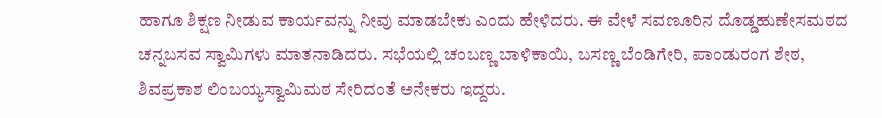ಹಾಗೂ ಶಿಕ್ಷಣ ನೀಡುವ ಕಾರ್ಯವನ್ನು ನೀವು ಮಾಡಬೇಕು ಎಂದು ಹೇಳಿದರು. ಈ ವೇಳೆ ಸವಣೂರಿನ ದೊಡ್ಡಹುಣೇಸಮಠದ ಚನ್ನಬಸವ ಸ್ವಾಮಿಗಳು ಮಾತನಾಡಿದರು. ಸಭೆಯಲ್ಲಿ ಚಂಬಣ್ಣ ಬಾಳಿಕಾಯಿ, ಬಸಣ್ಣ ಬೆಂಡಿಗೇರಿ, ಪಾಂಡುರಂಗ ಶೇಠ, ಶಿವಪ್ರಕಾಶ ಲಿಂಬಯ್ಯಸ್ವಾಮಿಮಠ ಸೇರಿದಂತೆ ಅನೇಕರು ಇದ್ದರು.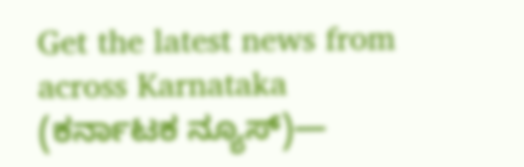Get the latest news from across Karnataka (ಕರ್ನಾಟಕ ನ್ಯೂಸ್)—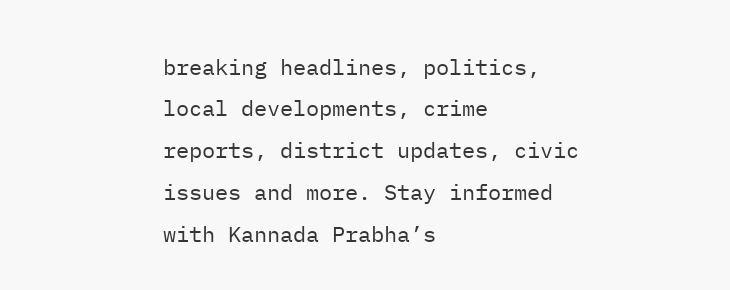breaking headlines, politics, local developments, crime reports, district updates, civic issues and more. Stay informed with Kannada Prabha’s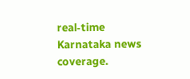real‑time Karnataka news coverage.